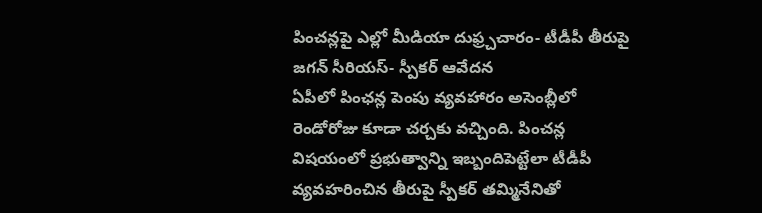పించన్లపై ఎల్లో మీడియా దుఫ్ర్చచారం- టీడీపీ తీరుపై జగన్ సీరియస్- స్పీకర్ ఆవేదన
ఏపీలో పింఛన్ల పెంపు వ్యవహారం అసెంబ్లీలో రెండోరోజు కూడా చర్చకు వచ్చింది. పించన్ల విషయంలో ప్రభుత్వాన్ని ఇబ్బందిపెట్టేలా టీడీపీ వ్యవహరించిన తీరుపై స్పీకర్ తమ్మినేనితో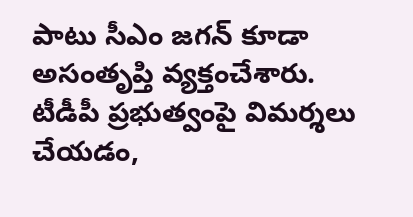పాటు సీఎం జగన్ కూడా అసంతృప్తి వ్యక్తంచేశారు. టీడీపీ ప్రభుత్వంపై విమర్శలు చేయడం,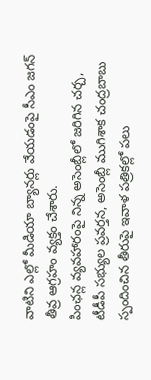వాటిని ఎల్లో మీడియా బ్యానర్లు వేయడంపై సీఎం జగన్ తీవ్ర ఆగ్రహం వ్యక్తం చేశారు.
పింఛన్ల వ్యవహారంపై నిన్న అసెంబ్లీలో జరిగిన చర్చ, టీడీపీ సభ్యుల ప్రవర్తన, అసెంబ్లీ ముగిశాక చంద్రబాబు స్పందించిన తీరుపై ఇవాళ పత్రికల్లో పలు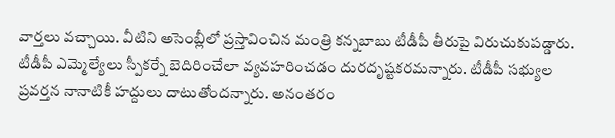వార్తలు వచ్చాయి. వీటిని అసెంబ్లీలో ప్రస్తావించిన మంత్రి కన్నబాబు టీడీపీ తీరుపై విరుచుకుపడ్డారు. టీడీపీ ఎమ్మెల్యేలు స్పీకర్నే బెదిరించేలా వ్యవహరించడం దురదృష్టకరమన్నారు. టీడీపీ సభ్యుల ప్రవర్తన నానాటికీ హద్దులు దాటుతోందన్నారు. అనంతరం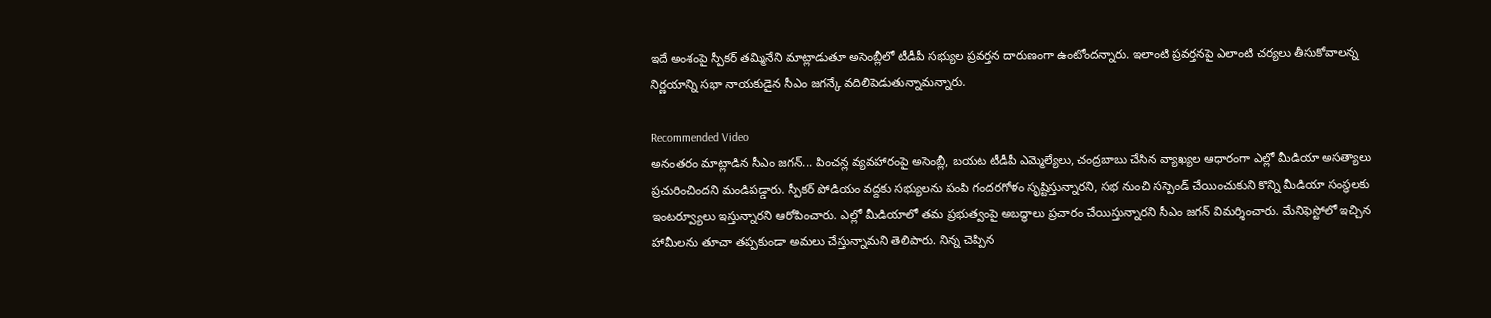ఇదే అంశంపై స్పీకర్ తమ్మినేని మాట్లాడుతూ అసెంబ్లీలో టీడీపీ సభ్యుల ప్రవర్తన దారుణంగా ఉంటోందన్నారు. ఇలాంటి ప్రవర్తనపై ఎలాంటి చర్యలు తీసుకోవాలన్న నిర్ణయాన్ని సభా నాయకుడైన సీఎం జగన్కే వదిలిపెడుతున్నామన్నారు.

Recommended Video
అనంతరం మాట్లాడిన సీఎం జగన్... పించన్ల వ్యవహారంపై అసెంబ్లీ, బయట టీడీపీ ఎమ్మెల్యేలు, చంద్రబాబు చేసిన వ్యాఖ్యల ఆధారంగా ఎల్లో మీడియా అసత్యాలు ప్రచురించిందని మండిపడ్డారు. స్పీకర్ పోడియం వద్దకు సభ్యులను పంపి గందరగోళం సృష్టిస్తున్నారని, సభ నుంచి సస్పెండ్ చేయించుకుని కొన్ని మీడియా సంస్ధలకు ఇంటర్వ్యూలు ఇస్తున్నారని ఆరోపించారు. ఎల్లో మీడియాలో తమ ప్రభుత్వంపై అబద్ధాలు ప్రచారం చేయిస్తున్నారని సీఎం జగన్ విమర్శించారు. మేనిఫెస్టోలో ఇచ్చిన హామీలను తూచా తప్పకుండా అమలు చేస్తున్నామని తెలిపారు. నిన్న చెప్పిన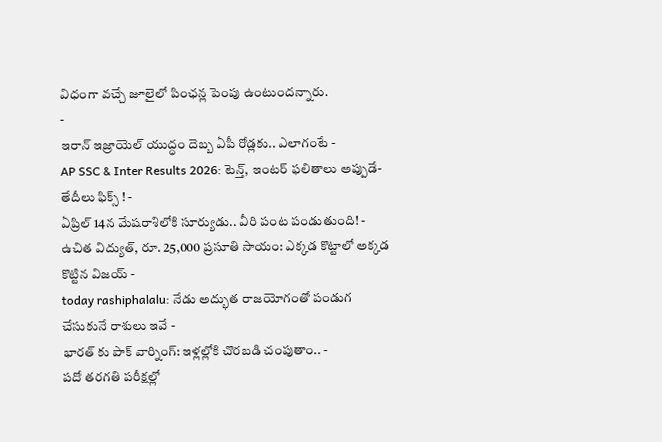విధంగా వచ్చే జూలైలో పింఛన్ల పెంపు ఉంటుందన్నారు.
-
ఇరాన్ ఇజ్రాయెల్ యుద్ధం దెబ్బ ఏపీ రోడ్లకు.. ఎలాగంటే -
AP SSC & Inter Results 2026: టెన్త్, ఇంటర్ ఫలితాలు అప్పుడే-తేదీలు ఫిక్స్ ! -
ఏప్రిల్ 14న మేషరాశిలోకి సూర్యుడు.. వీరి పంట పండుతుంది! -
ఉచిత విద్యుత్, రూ. 25,000 ప్రసూతి సాయం: ఎక్కడ కొట్టాలో అక్కడ కొట్టిన విజయ్ -
today rashiphalalu: నేడు అద్భుత రాజయోగంతో పండుగ చేసుకునే రాశులు ఇవే -
భారత్ కు పాక్ వార్నింగ్: ఇళ్లల్లోకి చొరబడి చంపుతాం.. -
పదో తరగతి పరీక్షల్లో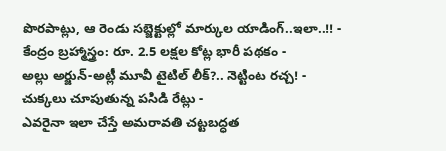పొరపాట్లు, ఆ రెండు సబ్జెక్టుల్లో మార్కుల యాడింగ్..ఇలా..!! -
కేంద్రం బ్రహ్మాస్త్రం: రూ. 2.5 లక్షల కోట్ల భారీ పథకం -
అల్లు అర్జున్-అట్లీ మూవీ టైటిల్ లీక్?.. నెట్టింట రచ్చ! -
చుక్కలు చూపుతున్న పసిడి రేట్లు -
ఎవరైనా ఇలా చేస్తే అమరావతి చట్టబద్ధత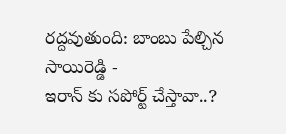రద్దవుతుంది: బాంబు పేల్చిన సాయిరెడ్డి -
ఇరాన్ కు సపోర్ట్ చేస్తావా..?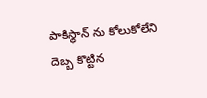పాకిస్థాన్ ను కోలుకోలేని దెబ్బ కొట్టిన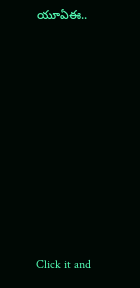యూఏఈ..












Click it and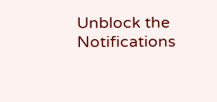Unblock the Notifications